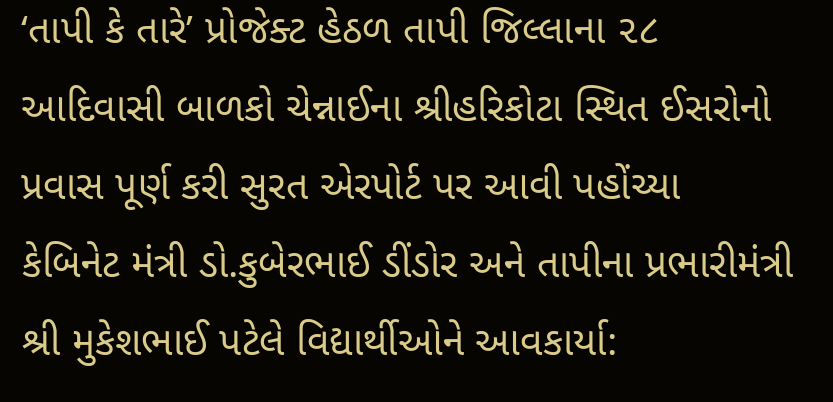‘તાપી કે તારે’ પ્રોજેક્ટ હેઠળ તાપી જિલ્લાના ૨૮ આદિવાસી બાળકો ચેન્નાઈના શ્રીહરિકોટા સ્થિત ઈસરોનો પ્રવાસ પૂર્ણ કરી સુરત એરપોર્ટ પર આવી પહોંચ્યા
કેબિનેટ મંત્રી ડો.કુબેરભાઈ ડીંડોર અને તાપીના પ્રભારીમંત્રી શ્રી મુકેશભાઈ પટેલે વિદ્યાર્થીઓને આવકાર્યા: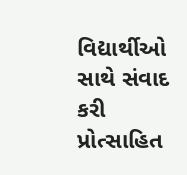વિદ્યાર્થીઓ સાથે સંવાદ કરી પ્રોત્સાહિત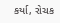કર્યા, રોચક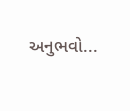અનુભવો...